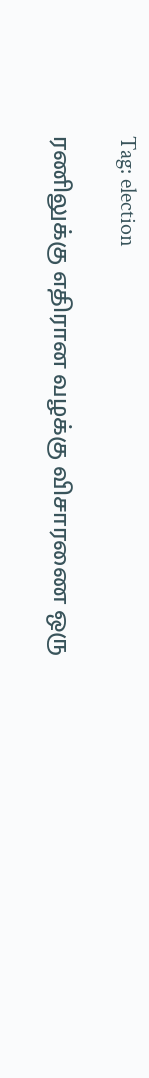Tag: election

ரணிலுக்கு எதிரான வழக்கு விசாரணை ஒரு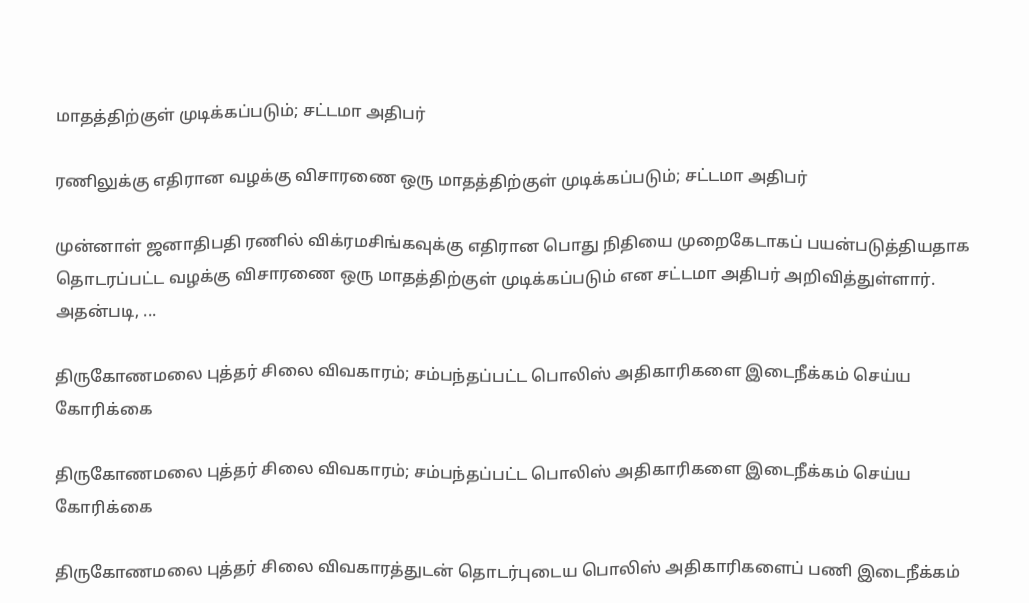மாதத்திற்குள் முடிக்கப்படும்; சட்டமா அதிபர்

ரணிலுக்கு எதிரான வழக்கு விசாரணை ஒரு மாதத்திற்குள் முடிக்கப்படும்; சட்டமா அதிபர்

முன்னாள் ஜனாதிபதி ரணில் விக்ரமசிங்கவுக்கு எதிரான பொது நிதியை முறைகேடாகப் பயன்படுத்தியதாக தொடரப்பட்ட வழக்கு விசாரணை ஒரு மாதத்திற்குள் முடிக்கப்படும் என சட்டமா அதிபர் அறிவித்துள்ளார். அதன்படி, ...

திருகோணமலை புத்தர் சிலை விவகாரம்; சம்பந்தப்பட்ட பொலிஸ் அதிகாரிகளை இடைநீக்கம் செய்ய கோரிக்கை

திருகோணமலை புத்தர் சிலை விவகாரம்; சம்பந்தப்பட்ட பொலிஸ் அதிகாரிகளை இடைநீக்கம் செய்ய கோரிக்கை

திருகோணமலை புத்தர் சிலை விவகாரத்துடன் தொடர்புடைய பொலிஸ் அதிகாரிகளைப் பணி இடைநீக்கம்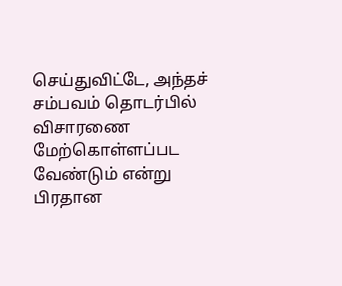செய்துவிட்டே, அந்தச் சம்பவம் தொடர்பில் விசாரணை மேற்கொள்ளப்பட வேண்டும் என்று பிரதான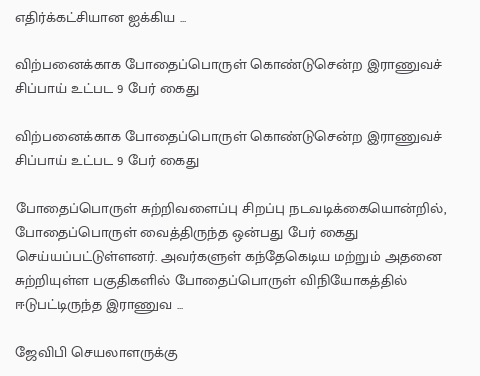எதிர்க்கட்சியான ஐக்கிய ...

விற்பனைக்காக போதைப்பொருள் கொண்டுசென்ற இராணுவச் சிப்பாய் உட்பட 9 பேர் கைது

விற்பனைக்காக போதைப்பொருள் கொண்டுசென்ற இராணுவச் சிப்பாய் உட்பட 9 பேர் கைது

போதைப்பொருள் சுற்றிவளைப்பு சிறப்பு நடவடிக்கையொன்றில், போதைப்பொருள் வைத்திருந்த ஒன்பது பேர் கைது செய்யப்பட்டுள்ளனர். அவர்களுள் கந்தேகெடிய மற்றும் அதனை சுற்றியுள்ள பகுதிகளில் போதைப்பொருள் விநியோகத்தில் ஈடுபட்டிருந்த இராணுவ ...

ஜேவிபி செயலாளருக்கு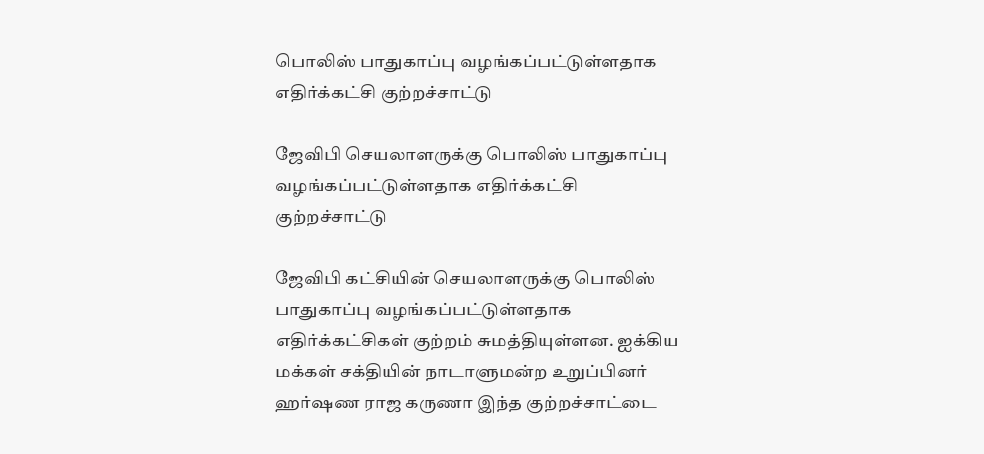பொலிஸ் பாதுகாப்பு வழங்கப்பட்டுள்ளதாக எதிர்க்கட்சி குற்றச்சாட்டு

ஜேவிபி செயலாளருக்கு பொலிஸ் பாதுகாப்பு வழங்கப்பட்டுள்ளதாக எதிர்க்கட்சி குற்றச்சாட்டு

ஜேவிபி கட்சியின் செயலாளருக்கு பொலிஸ் பாதுகாப்பு வழங்கப்பட்டுள்ளதாக எதிர்க்கட்சிகள் குற்றம் சுமத்தியுள்ளன. ஐக்கிய மக்கள் சக்தியின் நாடாளுமன்ற உறுப்பினர் ஹர்ஷண ராஜ கருணா இந்த குற்றச்சாட்டை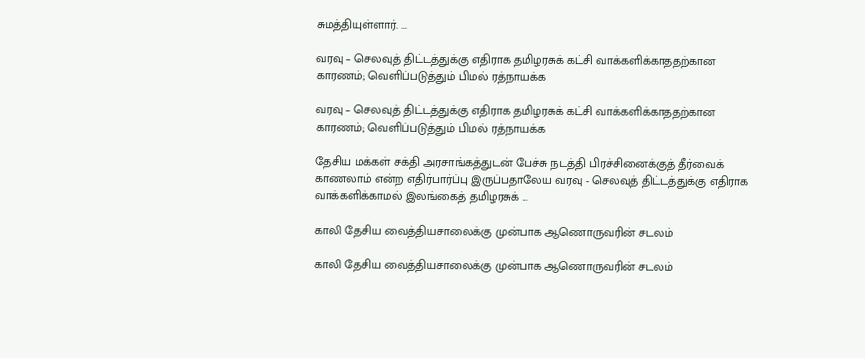சுமத்தியுள்ளார். ...

வரவு – செலவுத் திட்டத்துக்கு எதிராக தமிழரசுக் கட்சி வாக்களிக்காததற்கான காரணம்; வெளிப்படுத்தும் பிமல் ரத்நாயக்க

வரவு – செலவுத் திட்டத்துக்கு எதிராக தமிழரசுக் கட்சி வாக்களிக்காததற்கான காரணம்; வெளிப்படுத்தும் பிமல் ரத்நாயக்க

தேசிய மக்கள் சக்தி அரசாங்கத்துடன் பேச்சு நடத்தி பிரச்சினைக்குத் தீர்வைக் காணலாம் என்ற எதிர்பார்ப்பு இருப்பதாலேய வரவு - செலவுத் திட்டத்துக்கு எதிராக வாக்களிக்காமல் இலங்கைத் தமிழரசுக் ...

காலி தேசிய வைத்தியசாலைக்கு முன்பாக ஆணொருவரின் சடலம்

காலி தேசிய வைத்தியசாலைக்கு முன்பாக ஆணொருவரின் சடலம்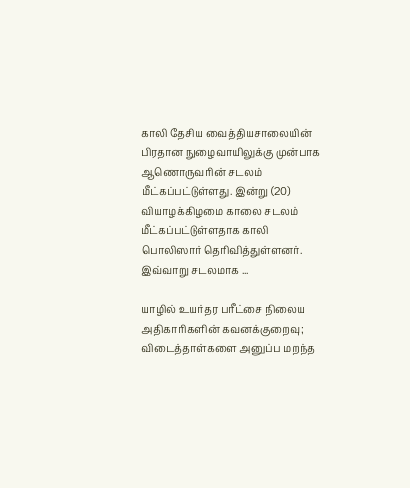காலி தேசிய வைத்தியசாலையின் பிரதான நுழைவாயிலுக்கு முன்பாக ஆணொருவரின் சடலம் மீட்கப்பட்டுள்ளது. இன்று (20) வியாழக்கிழமை காலை சடலம் மீட்கப்பட்டுள்ளதாக காலி பொலிஸார் தெரிவித்துள்ளனர். இவ்வாறு சடலமாக ...

யாழில் உயர்தர பரீட்சை நிலைய அதிகாரிகளின் கவனக்குறைவு; விடைத்தாள்களை அனுப்ப மறந்த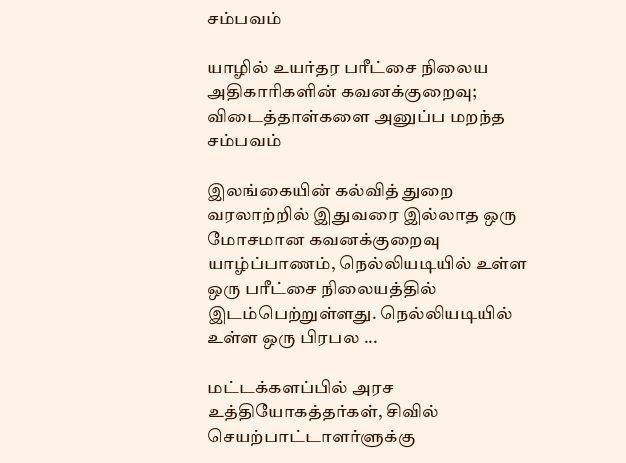சம்பவம்

யாழில் உயர்தர பரீட்சை நிலைய அதிகாரிகளின் கவனக்குறைவு; விடைத்தாள்களை அனுப்ப மறந்த சம்பவம்

இலங்கையின் கல்வித் துறை வரலாற்றில் இதுவரை இல்லாத ஒரு மோசமான கவனக்குறைவு யாழ்ப்பாணம், நெல்லியடியில் உள்ள ஒரு பரீட்சை நிலையத்தில் இடம்பெற்றுள்ளது. நெல்லியடியில் உள்ள ஒரு பிரபல ...

மட்டக்களப்பில் அரச உத்தியோகத்தர்கள், சிவில் செயற்பாட்டாளர்ளுக்கு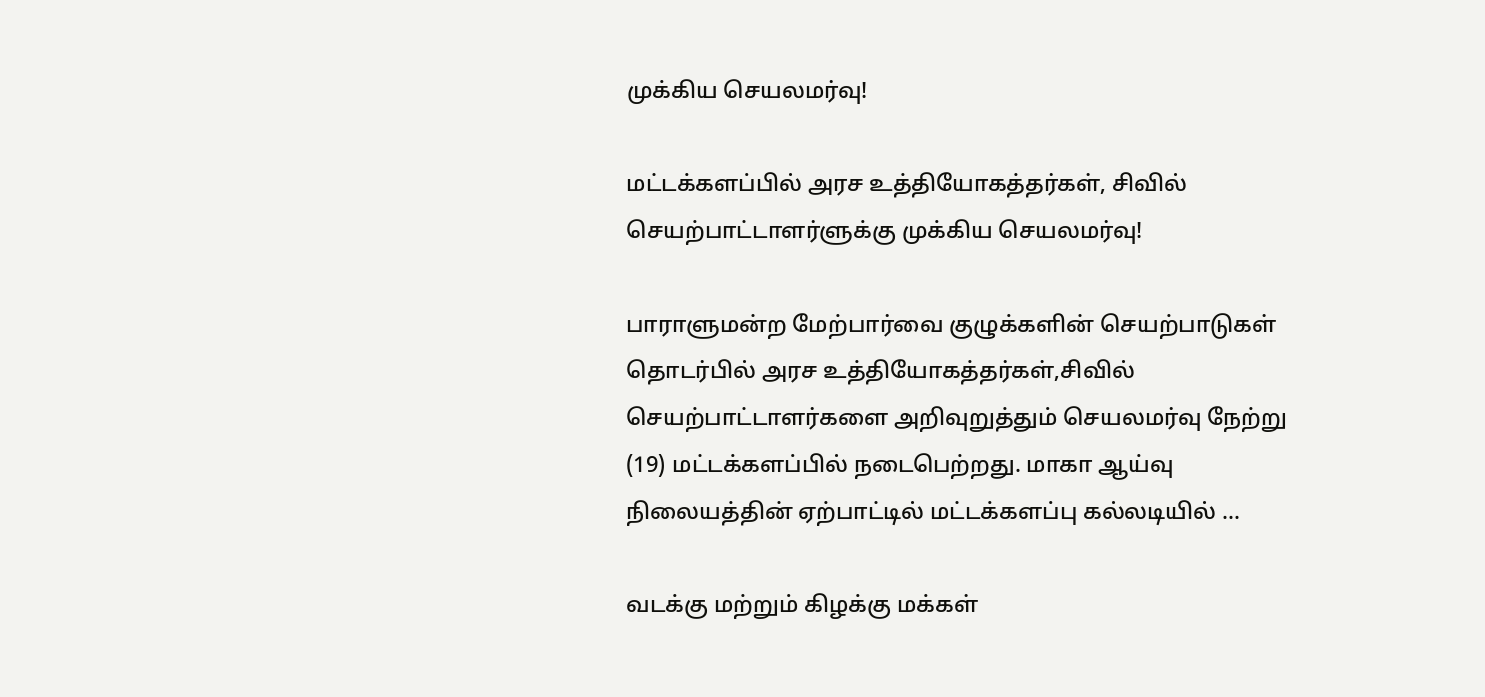முக்கிய செயலமர்வு!

மட்டக்களப்பில் அரச உத்தியோகத்தர்கள், சிவில் செயற்பாட்டாளர்ளுக்கு முக்கிய செயலமர்வு!

பாராளுமன்ற மேற்பார்வை குழுக்களின் செயற்பாடுகள் தொடர்பில் அரச உத்தியோகத்தர்கள்,சிவில் செயற்பாட்டாளர்களை அறிவுறுத்தும் செயலமர்வு நேற்று (19) மட்டக்களப்பில் நடைபெற்றது. மாகா ஆய்வு நிலையத்தின் ஏற்பாட்டில் மட்டக்களப்பு கல்லடியில் ...

வடக்கு மற்றும் கிழக்கு மக்கள்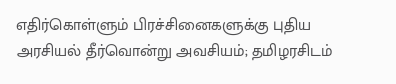எதிர்கொள்ளும் பிரச்சினைகளுக்கு புதிய அரசியல் தீர்வொன்று அவசியம்; தமிழரசிடம்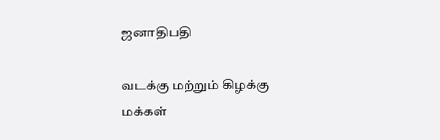ஜனாதிபதி

வடக்கு மற்றும் கிழக்கு மக்கள்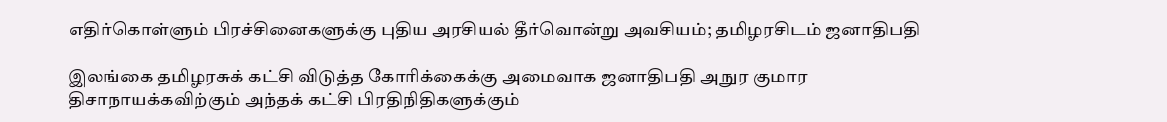எதிர்கொள்ளும் பிரச்சினைகளுக்கு புதிய அரசியல் தீர்வொன்று அவசியம்; தமிழரசிடம் ஜனாதிபதி

இலங்கை தமிழரசுக் கட்சி விடுத்த கோரிக்கைக்கு அமைவாக ஜனாதிபதி அநுர குமார திசாநாயக்கவிற்கும் அந்தக் கட்சி பிரதிநிதிகளுக்கும்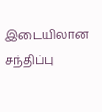இடையிலான சந்திப்பு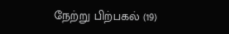நேற்று பிற்பகல் (19)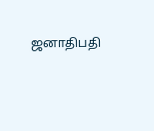ஜனாதிபதி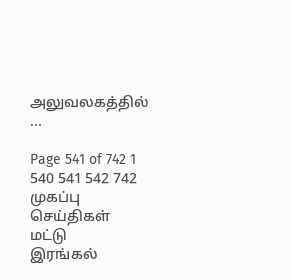அலுவலகத்தில் ...

Page 541 of 742 1 540 541 542 742
முகப்பு
செய்திகள்
மட்டு
இரங்கல்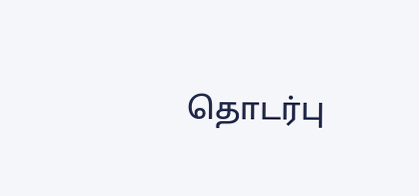தொடர்பு